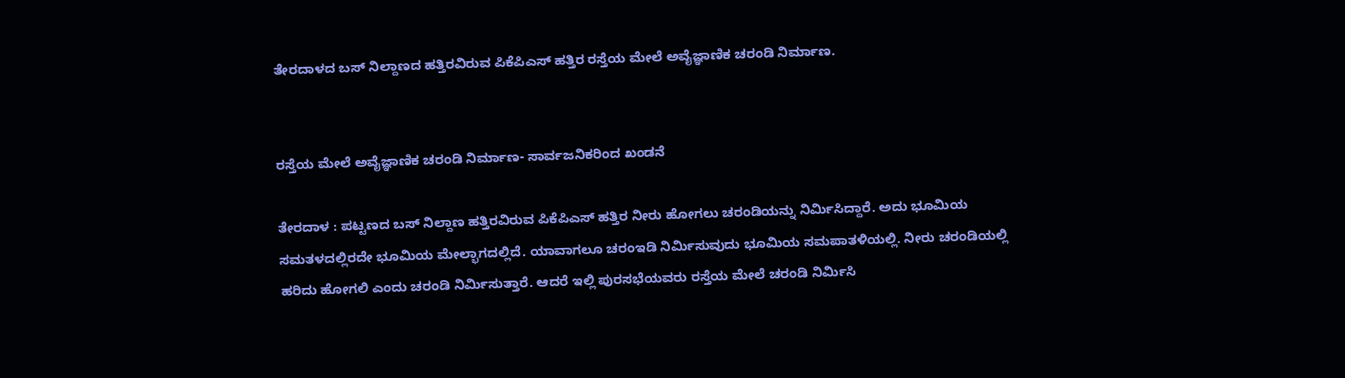ತೇರದಾಳದ ಬಸ್ ನಿಲ್ದಾಣದ ಹತ್ತಿರವಿರುವ ಪಿಕೆಪಿಎಸ್ ಹತ್ತಿರ ರಸ್ತೆಯ ಮೇಲೆ ಅವೈಜ್ಞಾಣಿಕ ಚರಂಡಿ ನಿರ್ಮಾಣ.


ರಸ್ತೆಯ ಮೇಲೆ ಅವೈಜ್ಞಾಣಿಕ ಚರಂಡಿ ನಿರ್ಮಾಣ- ಸಾರ್ವಜನಿಕರಿಂದ ಖಂಡನೆ

ತೇರದಾಳ : ಪಟ್ಟಣದ ಬಸ್ ನಿಲ್ದಾಣ ಹತ್ತಿರವಿರುವ ಪಿಕೆಪಿಎಸ್ ಹತ್ತಿರ ನೀರು ಹೋಗಲು ಚರಂಡಿಯನ್ನು ನಿರ್ಮಿಸಿದ್ದಾರೆ. ಅದು ಭೂಮಿಯ ಸಮತಳದಲ್ಲಿರದೇ ಭೂಮಿಯ ಮೇಲ್ಭಾಗದಲ್ಲಿದೆ. ಯಾವಾಗಲೂ ಚರಂಇಡಿ ನಿರ್ಮಿಸುವುದು ಭೂಮಿಯ ಸಮಪಾತಳಿಯಲ್ಲಿ. ನೀರು ಚರಂಡಿಯಲ್ಲಿ ಹರಿದು ಹೋಗಲಿ ಎಂದು ಚರಂಡಿ ನಿರ್ಮಿಸುತ್ತಾರೆ. ಆದರೆ ಇಲ್ಲಿ ಪುರಸಭೆಯವರು ರಸ್ತೆಯ ಮೇಲೆ ಚರಂಡಿ ನಿರ್ಮಿಸಿ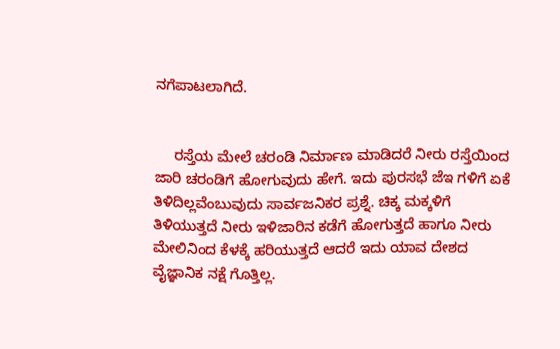ನಗೆಪಾಟಲಾಗಿದೆ.


     ರಸ್ತೆಯ ಮೇಲೆ ಚರಂಡಿ ನಿರ್ಮಾಣ ಮಾಡಿದರೆ ನೀರು ರಸ್ತೆಯಿಂದ ಜಾರಿ ಚರಂಡಿಗೆ ಹೋಗುವುದು ಹೇಗೆ. ಇದು ಪುರಸಭೆ ಜೆಇ ಗಳಿಗೆ ಏಕೆ ತಿಳಿದಿಲ್ಲವೆಂಬುವುದು ಸಾರ್ವಜನಿಕರ ಪ್ರಶ್ನೆ. ಚಿಕ್ಕ ಮಕ್ಕಳಿಗೆ ತಿಳಿಯುತ್ತದೆ ನೀರು ಇಳಿಜಾರಿನ ಕಡೆಗೆ ಹೋಗುತ್ತದೆ ಹಾಗೂ ನೀರು ಮೇಲಿನಿಂದ ಕೆಳಕ್ಕೆ ಹರಿಯುತ್ತದೆ ಆದರೆ ಇದು ಯಾವ ದೇಶದ ವೈಜ್ಞಾನಿಕ ನಕ್ಷೆ ಗೊತ್ತಿಲ್ಲ.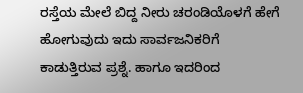ರಸ್ತೆಯ ಮೇಲೆ ಬಿದ್ದ ನೀರು ಚರಂಡಿಯೊಳಗೆ ಹೇಗೆ ಹೋಗುವುದು ಇದು ಸಾರ್ವಜನಿಕರಿಗೆ ಕಾಡುತ್ತಿರುವ ಪ್ರಶ್ನೆ. ಹಾಗೂ ಇದರಿಂದ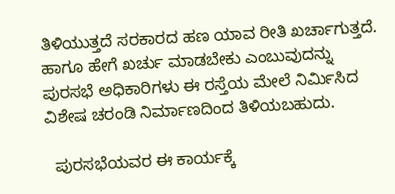ತಿಳಿಯುತ್ತದೆ ಸರಕಾರದ ಹಣ ಯಾವ ರೀತಿ ಖರ್ಚಾಗುತ್ತದೆ. ಹಾಗೂ ಹೇಗೆ ಖರ್ಚು ಮಾಡಬೇಕು ಎಂಬುವುದನ್ನು ಪುರಸಭೆ ಅಧಿಕಾರಿಗಳು ಈ ರಸ್ತೆಯ ಮೇಲೆ ನಿರ್ಮಿಸಿದ ವಿಶೇಷ ಚರಂಡಿ ನಿರ್ಮಾಣದಿಂದ ತಿಳಿಯಬಹುದು.

  ಪುರಸಭೆಯವರ ಈ ಕಾರ್ಯಕ್ಕೆ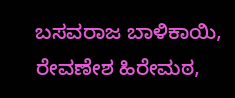ಬಸವರಾಜ ಬಾಳಿಕಾಯಿ, ರೇವಣೇಶ ಹಿರೇಮಠ,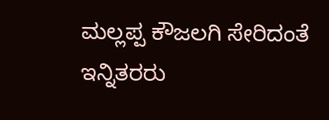ಮಲ್ಲಪ್ಪ ಕೌಜಲಗಿ ಸೇರಿದಂತೆ ಇನ್ನಿತರರು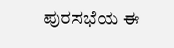ಪುರಸಭೆಯ ಈ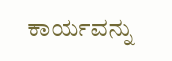ಕಾರ್ಯವನ್ನು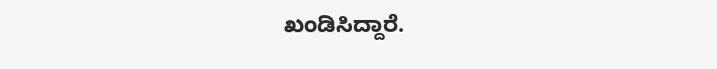ಖಂಡಿಸಿದ್ದಾರೆ.